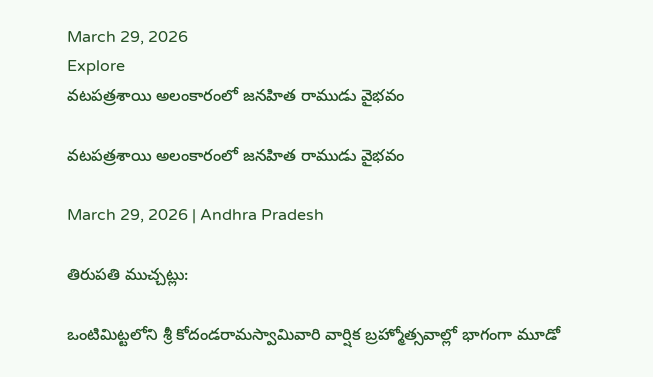March 29, 2026
Explore
వటపత్రశాయి అలంకారంలో జనహిత రాముడు వైభవం

వటపత్రశాయి అలంకారంలో జనహిత రాముడు వైభవం

March 29, 2026 | Andhra Pradesh

తిరుపతి ముచ్చట్లు:

ఒంటిమిట్టలోని శ్రీ కోదండరామస్వామివారి వార్షిక బ్రహ్మోత్సవాల్లో భాగంగా మూడో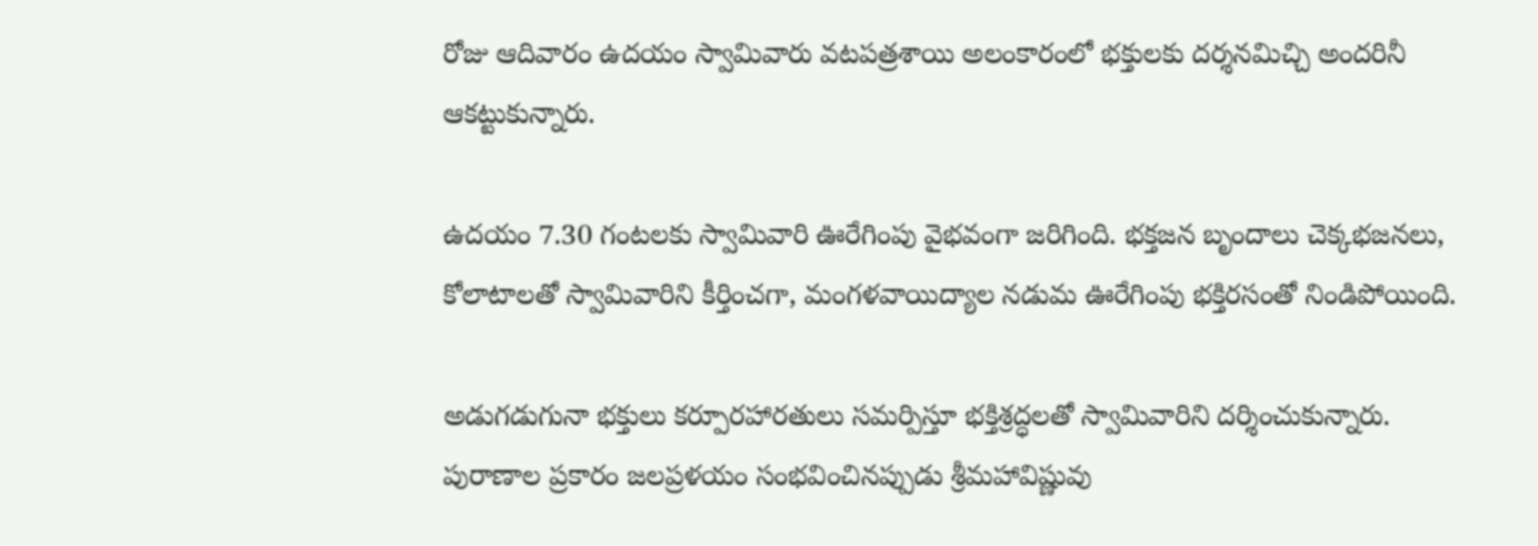రోజు ఆదివారం ఉదయం స్వామివారు వటపత్రశాయి అలంకారంలో భక్తులకు దర్శనమిచ్చి అందరినీ ఆకట్టుకున్నారు.

ఉదయం 7.30 గంటలకు స్వామివారి ఊరేగింపు వైభవంగా జరిగింది. భక్తజన బృందాలు చెక్కభజనలు, కోలాటాలతో స్వామివారిని కీర్తించగా, మంగళవాయిద్యాల నడుమ ఊరేగింపు భక్తిరసంతో నిండిపోయింది.

అడుగడుగునా భక్తులు కర్పూరహారతులు సమర్పిస్తూ భక్తిశ్రద్ధలతో స్వామివారిని దర్శించుకున్నారు.
పురాణాల ప్రకారం జలప్రళయం సంభవించినప్పుడు శ్రీమహావిష్ణువు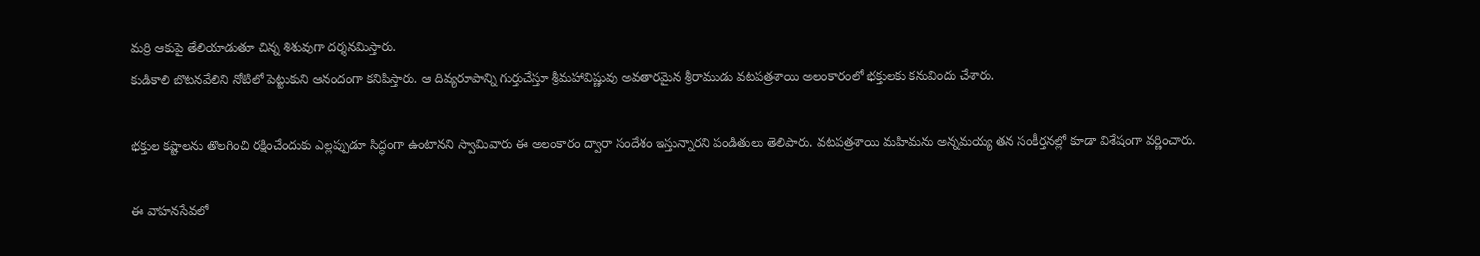మర్రి ఆకుపై తేలియాడుతూ చిన్న శిశువుగా దర్శనమిస్తారు.
కుడికాలి బొటనవేలిని నోటిలో పెట్టుకుని ఆనందంగా కనిపిస్తారు. ఆ దివ్యరూపాన్ని గుర్తుచేస్తూ శ్రీమహావిష్ణువు అవతారమైన శ్రీరాముడు వటపత్రశాయి అలంకారంలో భక్తులకు కనువిందు చేశారు.

భక్తుల కష్టాలను తొలగించి రక్షించేందుకు ఎల్లప్పుడూ సిద్ధంగా ఉంటానని స్వామివారు ఈ అలంకారం ద్వారా సందేశం ఇస్తున్నారని పండితులు తెలిపారు. వటపత్రశాయి మహిమను అన్నమయ్య తన సంకీర్తనల్లో కూడా విశేషంగా వర్ణించారు.

ఈ వాహనసేవలో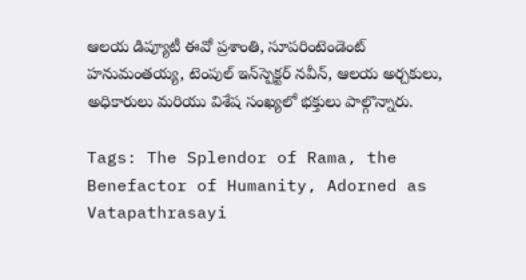ఆలయ డిప్యూటీ ఈవో ప్రశాంతి, సూపరింటెండెంట్‌ హనుమంతయ్య, టెంపుల్ ఇన్‌స్పెక్టర్‌ నవీన్‌, ఆలయ అర్చకులు, అధికారులు మరియు విశేష సంఖ్యలో భక్తులు పాల్గొన్నారు.

Tags: The Splendor of Rama, the Benefactor of Humanity, Adorned as Vatapathrasayi